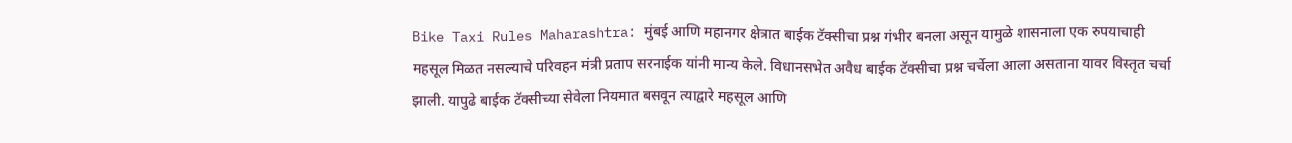Bike Taxi Rules Maharashtra: मुंबई आणि महानगर क्षेत्रात बाईक टॅक्सीचा प्रश्न गंभीर बनला असून यामुळे शासनाला एक रुपयाचाही महसूल मिळत नसल्याचे परिवहन मंत्री प्रताप सरनाईक यांनी मान्य केले. विधानसभेत अवैध बाईक टॅक्सीचा प्रश्न चर्चेला आला असताना यावर विस्तृत चर्चा झाली. यापुढे बाईक टॅक्सीच्या सेवेला नियमात बसवून त्याद्वारे महसूल आणि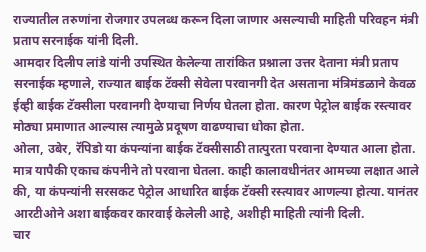राज्यातील तरुणांना रोजगार उपलब्ध करून दिला जाणार असल्याची माहिती परिवहन मंत्री प्रताप सरनाईक यांनी दिली.
आमदार दिलीप लांडे यांनी उपस्थित केलेल्या तारांकित प्रश्नाला उत्तर देताना मंत्री प्रताप सरनाईक म्हणाले, राज्यात बाईक टॅक्सी सेवेला परवानगी देत असताना मंत्रिमंडळाने केवळ ईव्ही बाईक टॅक्सीला परवानगी देण्याचा निर्णय घेतला होता. कारण पेट्रोल बाईक रस्त्यावर मोठ्या प्रमाणात आल्यास त्यामुळे प्रदूषण वाढण्याचा धोका होता.
ओला, उबेर, रॅपिडो या कंपन्यांना बाईक टॅक्सीसाठी तात्पुरता परवाना देण्यात आला होता. मात्र यापैकी एकाच कंपनीने तो परवाना घेतला. काही कालावधीनंतर आमच्या लक्षात आले की, या कंपन्यांनी सरसकट पेट्रोल आधारित बाईक टॅक्सी रस्त्यावर आणल्या होत्या. यानंतर आरटीओने अशा बाईकवर कारवाई केलेली आहे, अशीही माहिती त्यांनी दिली.
चार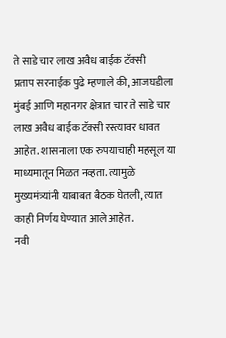ते साडे चार लाख अवैध बाईक टॅक्सी
प्रताप सरनाईक पुढे म्हणाले की, आजघडीला मुंबई आणि महानगर क्षेत्रात चार ते साडे चार लाख अवैध बाईक टॅक्सी रस्त्यावर धावत आहेत. शासनाला एक रुपयाचाही महसूल या माध्यमातून मिळत नव्हता. त्यामुळे मुख्यमंत्र्यांनी याबाबत बैठक घेतली, त्यात काही निर्णय घेण्यात आले आहेत.
नवी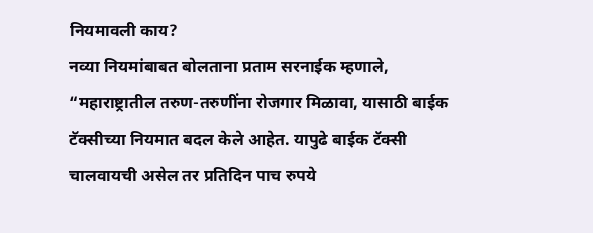नियमावली काय?
नव्या नियमांबाबत बोलताना प्रताम सरनाईक म्हणाले, “महाराष्ट्रातील तरुण-तरुणींना रोजगार मिळावा, यासाठी बाईक टॅक्सीच्या नियमात बदल केले आहेत. यापुढे बाईक टॅक्सी चालवायची असेल तर प्रतिदिन पाच रुपये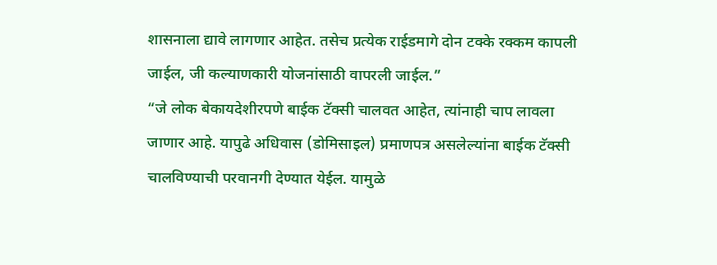शासनाला द्यावे लागणार आहेत. तसेच प्रत्येक राईडमागे दोन टक्के रक्कम कापली जाईल, जी कल्याणकारी योजनांसाठी वापरली जाईल.”
“जे लोक बेकायदेशीरपणे बाईक टॅक्सी चालवत आहेत, त्यांनाही चाप लावला जाणार आहे. यापुढे अधिवास (डोमिसाइल) प्रमाणपत्र असलेल्यांना बाईक टॅक्सी चालविण्याची परवानगी देण्यात येईल. यामुळे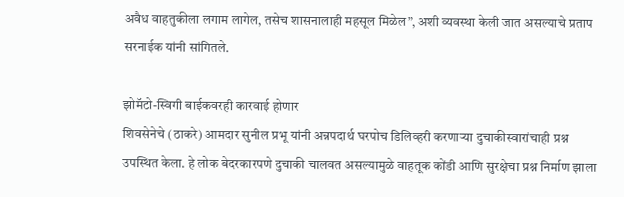अवैध वाहतुकीला लगाम लागेल, तसेच शासनालाही महसूल मिळेल”, अशी व्यवस्था केली जात असल्याचे प्रताप सरनाईक यांनी सांगितले.

झोमॅटो-स्विगी बाईकवरही कारवाई होणार
शिवसेनेचे (ठाकरे) आमदार सुनील प्रभू यांनी अन्नपदार्थ घरपोच डिलिव्हरी करणाऱ्या दुचाकीस्वारांचाही प्रश्न उपस्थित केला. हे लोक बेदरकारपणे दुचाकी चालवत असल्यामुळे वाहतूक कोंडी आणि सुरक्षेचा प्रश्न निर्माण झाला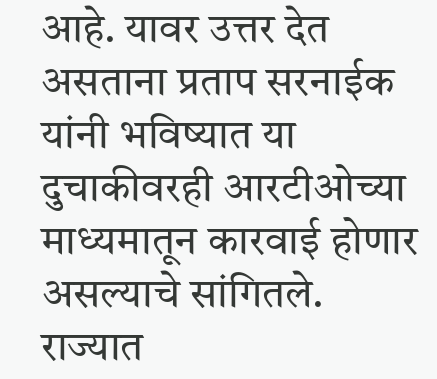आहे. यावर उत्तर देत असताना प्रताप सरनाईक यांनी भविष्यात या दुचाकीवरही आरटीओच्या माध्यमातून कारवाई होणार असल्याचे सांगितले.
राज्यात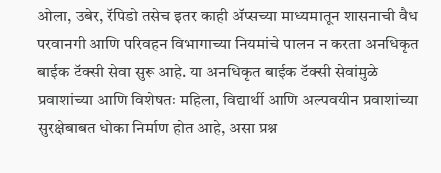ओला, उबेर, रॅपिडो तसेच इतर काही ॲप्सच्या माध्यमातून शासनाची वैध परवानगी आणि परिवहन विभागाच्या नियमांचे पालन न करता अनधिकृत बाईक टॅक्सी सेवा सुरू आहे. या अनधिकृत बाईक टॅक्सी सेवांमुळे प्रवाशांच्या आणि विशेषतः महिला, विद्यार्थी आणि अल्पवयीन प्रवाशांच्या सुरक्षेबाबत धोका निर्माण होत आहे, असा प्रश्न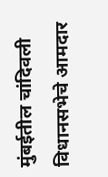मुंबईतील चांदिवली विधानसभेचे आमदार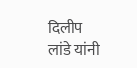दिलीप लांडे यांनी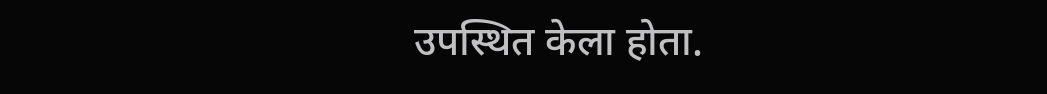उपस्थित केला होता.